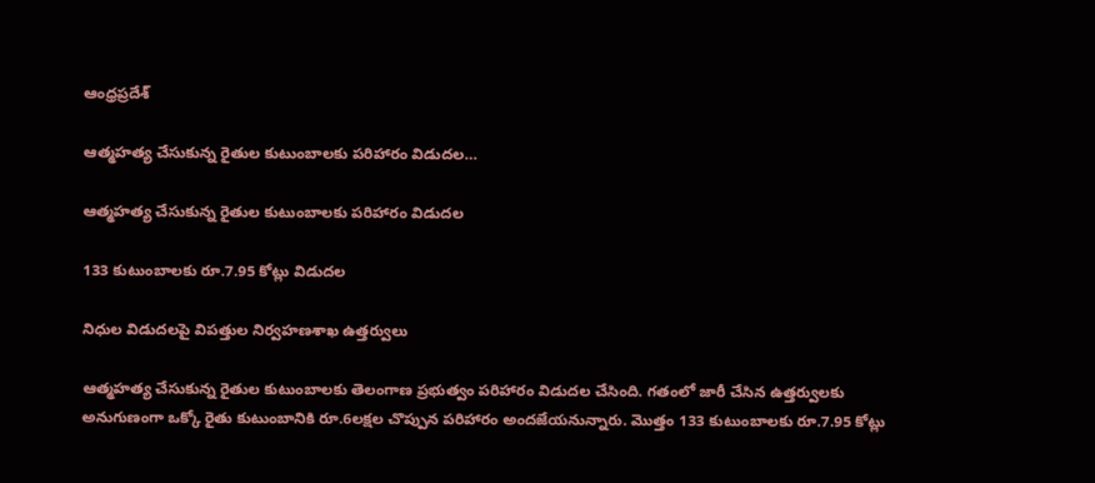ఆంధ్రప్రదేశ్

ఆత్మహత్య చేసుకున్న రైతుల కుటుంబాలకు పరిహారం విడుదల…

ఆత్మహత్య చేసుకున్న రైతుల కుటుంబాలకు పరిహారం విడుదల

133 కుటుంబాలకు రూ.7.95 కోట్లు విడుదల

నిధుల విడుదలపై విపత్తుల నిర్వహణశాఖ ఉత్తర్వులు

ఆత్మహత్య చేసుకున్న రైతుల కుటుంబాలకు తెలంగాణ ప్రభుత్వం పరిహారం విడుదల చేసింది. గతంలో జారీ చేసిన ఉత్తర్వులకు అనుగుణంగా ఒక్కో రైతు కుటుంబానికి రూ.6లక్షల చొప్పున పరిహారం అందజేయనున్నారు. మొత్తం 133 కుటుంబాలకు రూ.7.95 కోట్లు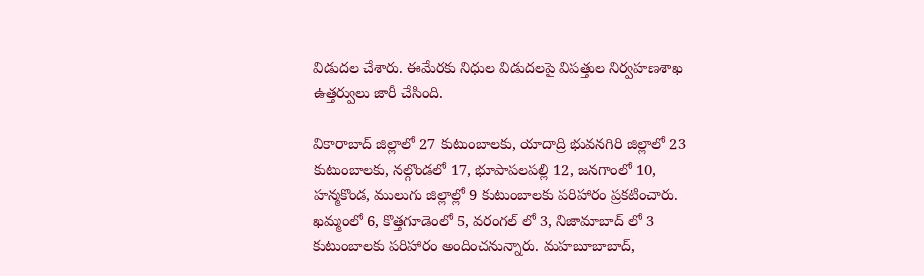విడుదల చేశారు. ఈమేరకు నిధుల విడుదలపై విపత్తుల నిర్వహణశాఖ ఉత్తర్వులు జారీ చేసింది.

వికారాబాద్‌ జిల్లాలో 27 కుటుంబాలకు, యాదాద్రి భువనగిరి జిల్లాలో 23 కుటుంబాలకు, నల్గొండలో 17, భూపాపలపల్లి 12, జనగాంలో 10, హన్మకొండ, ములుగు జిల్లాల్లో 9 కుటుంబాలకు పరిహారం ప్రకటించారు. ఖమ్మంలో 6, కొత్తగూడెంలో 5, వరంగల్‌ లో 3, నిజామాబాద్ లో 3 కుటుంబాలకు పరిహారం అందించనున్నారు. మహబూబాబాద్,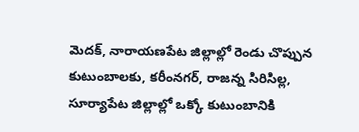మెదక్, నారాయణపేట జిల్లాల్లో రెండు చొప్పున కుటుంబాలకు, కరీంనగర్, రాజన్న సిరిసిల్ల, సూర్యాపేట జిల్లాల్లో ఒక్కో కుటుంబానికి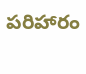పరిహారం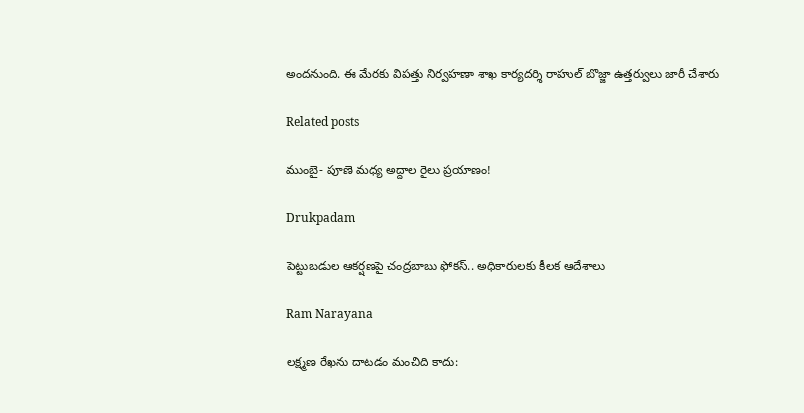అందనుంది. ఈ మేరకు విపత్తు నిర్వహణా శాఖ కార్యదర్శి రాహుల్ బొజ్జా ఉత్తర్వులు జారీ చేశారు

Related posts

ముంబై- పూణె మ‌ధ్య అద్దాల‌ రైలు ప్ర‌యాణం!

Drukpadam

పెట్టుబడుల ఆకర్షణపై చంద్రబాబు ఫోకస్.. అధికారులకు కీలక ఆదేశాలు

Ram Narayana

ల‌క్ష్మ‌ణ రేఖ‌ను దాటడం మంచిది కాదు: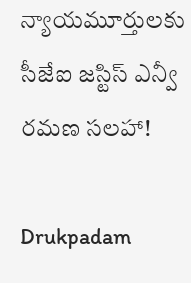న్యాయ‌మూర్తుల‌కు సీజేఐ జ‌స్టిస్ ఎన్వీ ర‌మ‌ణ స‌ల‌హా!

Drukpadam